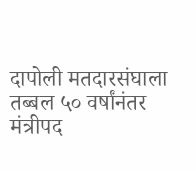दापोली मतदारसंघाला तब्बल ५० वर्षांनंतर मंत्रीपद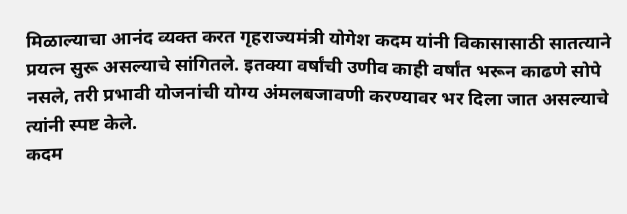मिळाल्याचा आनंद व्यक्त करत गृहराज्यमंत्री योगेश कदम यांनी विकासासाठी सातत्याने प्रयत्न सुरू असल्याचे सांगितले. इतक्या वर्षांची उणीव काही वर्षांत भरून काढणे सोपे नसले, तरी प्रभावी योजनांची योग्य अंमलबजावणी करण्यावर भर दिला जात असल्याचे त्यांनी स्पष्ट केले.
कदम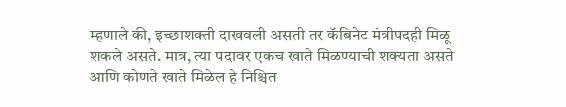म्हणाले की, इच्छाशक्ती दाखवली असती तर कॅबिनेट मंत्रीपदही मिळू शकले असते. मात्र, त्या पदावर एकच खाते मिळण्याची शक्यता असते आणि कोणते खाते मिळेल हे निश्चित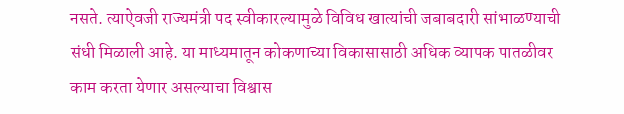नसते. त्याऐवजी राज्यमंत्री पद स्वीकारल्यामुळे विविध खात्यांची जबाबदारी सांभाळण्याची संधी मिळाली आहे. या माध्यमातून कोकणाच्या विकासासाठी अधिक व्यापक पातळीवर काम करता येणार असल्याचा विश्वास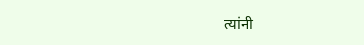त्यांनी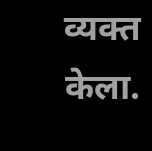व्यक्त केला.